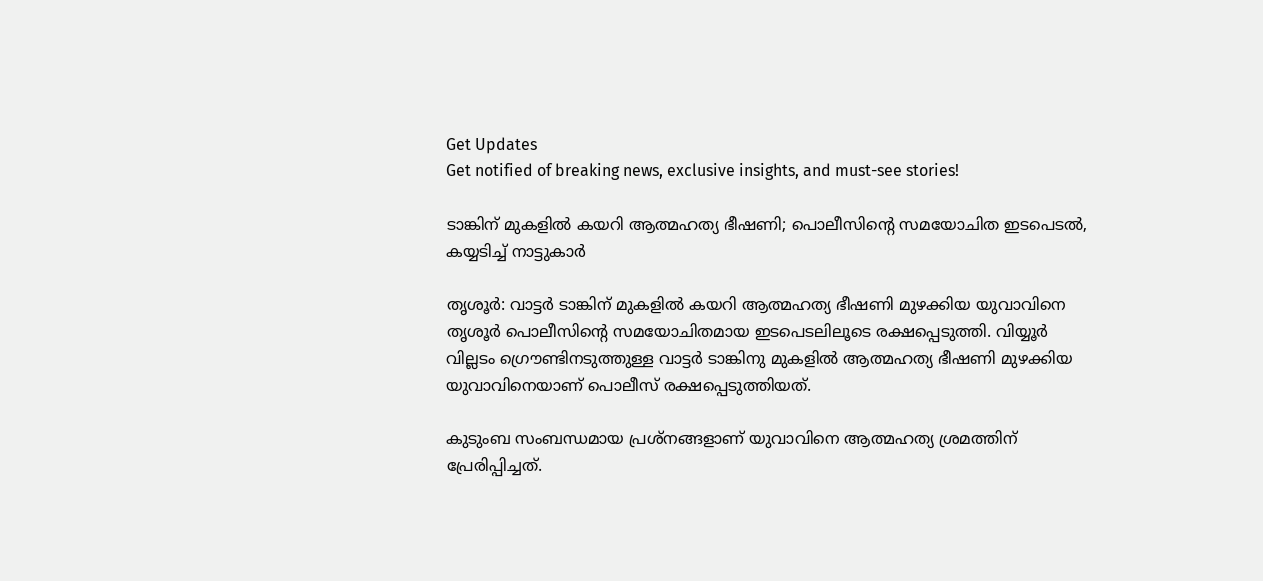Get Updates
Get notified of breaking news, exclusive insights, and must-see stories!

ടാങ്കിന് മുകളില്‍ കയറി ആത്മഹത്യ ഭീഷണി; പൊലീസിന്റെ സമയോചിത ഇടപെടല്‍, കയ്യടിച്ച് നാട്ടുകാര്‍

തൃശൂര്‍: വാട്ടര്‍ ടാങ്കിന് മുകളില്‍ കയറി ആത്മഹത്യ ഭീഷണി മുഴക്കിയ യുവാവിനെ തൃശൂര്‍ പൊലീസിന്റെ സമയോചിതമായ ഇടപെടലിലൂടെ രക്ഷപ്പെടുത്തി. വിയ്യൂര്‍ വില്ലടം ഗ്രൌണ്ടിനടുത്തുള്ള വാട്ടര്‍ ടാങ്കിനു മുകളില്‍ ആത്മഹത്യ ഭീഷണി മുഴക്കിയ യുവാവിനെയാണ് പൊലീസ് രക്ഷപ്പെടുത്തിയത്.

കുടുംബ സംബന്ധമായ പ്രശ്‌നങ്ങളാണ് യുവാവിനെ ആത്മഹത്യ ശ്രമത്തിന് പ്രേരിപ്പിച്ചത്.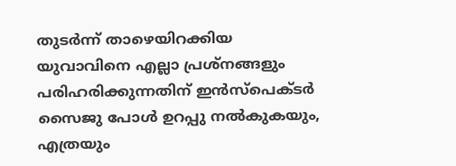തുടര്‍ന്ന് താഴെയിറക്കിയ യുവാവിനെ എല്ലാ പ്രശ്‌നങ്ങളും പരിഹരിക്കുന്നതിന് ഇന്‍സ്‌പെക്ടര്‍ സൈജു പോള്‍ ഉറപ്പു നല്‍കുകയും, എത്രയും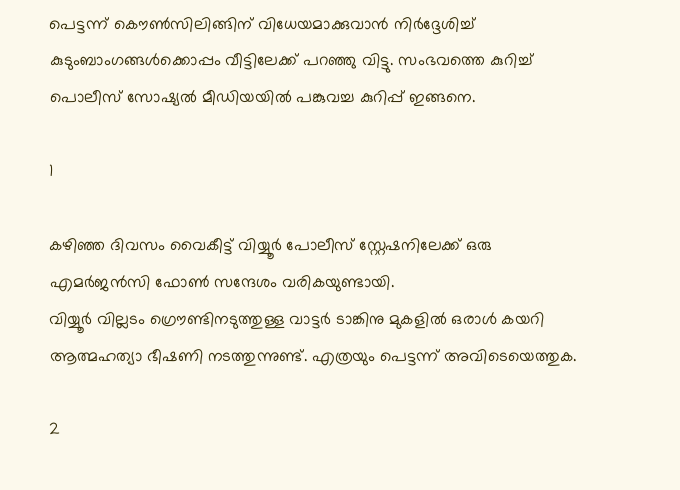പെട്ടന്ന് കൌണ്‍സിലിങ്ങിന് വിധേയമാക്കുവാന്‍ നിര്‍ദ്ദേശിച്ച് കുടുംബാംഗങ്ങള്‍ക്കൊപ്പം വീട്ടിലേക്ക് പറഞ്ഞു വിട്ടു. സംഭവത്തെ കുറിച്ച് പൊലീസ് സോഷ്യല്‍ മീഡിയയില്‍ പങ്കുവച്ച കുറിപ്പ് ഇങ്ങനെ.

1

കഴിഞ്ഞ ദിവസം വൈകീട്ട് വിയ്യൂര്‍ പോലീസ് സ്റ്റേഷനിലേക്ക് ഒരു എമര്‍ജന്‍സി ഫോണ്‍ സന്ദേശം വരികയുണ്ടായി.
വിയ്യൂര്‍ വില്ലടം ഗ്രൌണ്ടിനടുത്തുള്ള വാട്ടര്‍ ടാങ്കിനു മുകളില്‍ ഒരാള്‍ കയറി ആത്മഹത്യാ ഭീഷണി നടത്തുന്നുണ്ട്. എത്രയും പെട്ടന്ന് അവിടെയെത്തുക.

2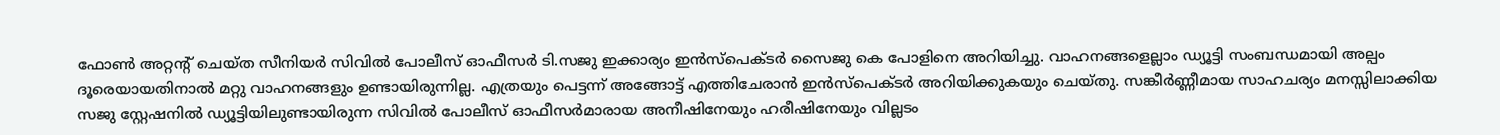ഫോണ്‍ അറ്റന്റ് ചെയ്ത സീനിയര്‍ സിവില്‍ പോലീസ് ഓഫീസര്‍ ടി.സജു ഇക്കാര്യം ഇന്‍സ്‌പെക്ടര്‍ സൈജു കെ പോളിനെ അറിയിച്ചു. വാഹനങ്ങളെല്ലാം ഡ്യൂട്ടി സംബന്ധമായി അല്പം ദൂരെയായതിനാല്‍ മറ്റു വാഹനങ്ങളും ഉണ്ടായിരുന്നില്ല. എത്രയും പെട്ടന്ന് അങ്ങോട്ട് എത്തിചേരാന്‍ ഇന്‍സ്‌പെക്ടര്‍ അറിയിക്കുകയും ചെയ്തു. സങ്കീര്‍ണ്ണീമായ സാഹചര്യം മനസ്സിലാക്കിയ സജു സ്റ്റേഷനില്‍ ഡ്യൂട്ടിയിലുണ്ടായിരുന്ന സിവില്‍ പോലീസ് ഓഫീസര്‍മാരായ അനീഷിനേയും ഹരീഷിനേയും വില്ലടം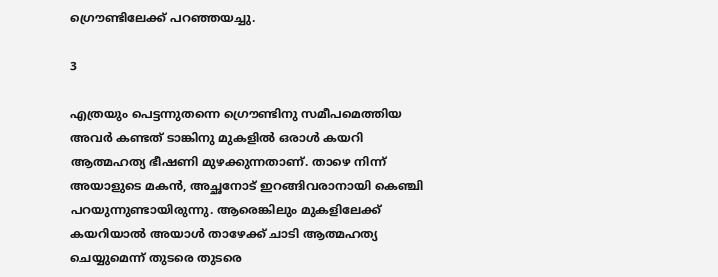ഗ്രൌണ്ടിലേക്ക് പറഞ്ഞയച്ചു.

3

എത്രയും പെട്ടന്നുതന്നെ ഗ്രൌണ്ടിനു സമീപമെത്തിയ അവര്‍ കണ്ടത് ടാങ്കിനു മുകളില്‍ ഒരാള്‍ കയറി ആത്മഹത്യ ഭീഷണി മുഴക്കുന്നതാണ്. താഴെ നിന്ന് അയാളുടെ മകന്‍, അച്ഛനോട് ഇറങ്ങിവരാനായി കെഞ്ചി പറയുന്നുണ്ടായിരുന്നു. ആരെങ്കിലും മുകളിലേക്ക് കയറിയാല്‍ അയാള്‍ താഴേക്ക് ചാടി ആത്മഹത്യ ചെയ്യുമെന്ന് തുടരെ തുടരെ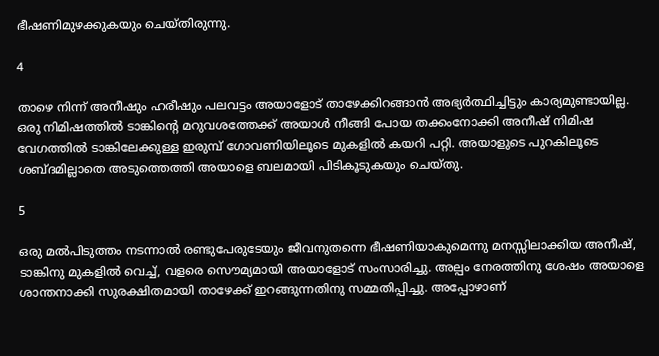ഭീഷണിമുഴക്കുകയും ചെയ്തിരുന്നു.

4

താഴെ നിന്ന് അനീഷും ഹരീഷും പലവട്ടം അയാളോട് താഴേക്കിറങ്ങാന്‍ അഭ്യര്‍ത്ഥിച്ചിട്ടും കാര്യമുണ്ടായില്ല. ഒരു നിമിഷത്തില്‍ ടാങ്കിന്റെ മറുവശത്തേക്ക് അയാള്‍ നീങ്ങി പോയ തക്കംനോക്കി അനീഷ് നിമിഷ വേഗത്തില്‍ ടാങ്കിലേക്കുള്ള ഇരുമ്പ് ഗോവണിയിലൂടെ മുകളില്‍ കയറി പറ്റി. അയാളുടെ പുറകിലൂടെ ശബ്ദമില്ലാതെ അടുത്തെത്തി അയാളെ ബലമായി പിടികൂടുകയും ചെയ്തു.

5

ഒരു മല്‍പിടുത്തം നടന്നാല്‍ രണ്ടുപേരുടേയും ജീവനുതന്നെ ഭീഷണിയാകുമെന്നു മനസ്സിലാക്കിയ അനീഷ്, ടാങ്കിനു മുകളില്‍ വെച്ച്, വളരെ സൌമ്യമായി അയാളോട് സംസാരിച്ചു. അല്പം നേരത്തിനു ശേഷം അയാളെ ശാന്തനാക്കി സുരക്ഷിതമായി താഴേക്ക് ഇറങ്ങുന്നതിനു സമ്മതിപ്പിച്ചു. അപ്പോഴാണ്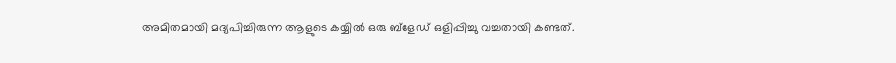അമിതമായി മദ്യപിച്ചിരുന്ന ആളുടെ കയ്യില്‍ ഒരു ബ്‌ളേഡ് ഒളിപ്പിച്ചു വച്ചതായി കണ്ടത്.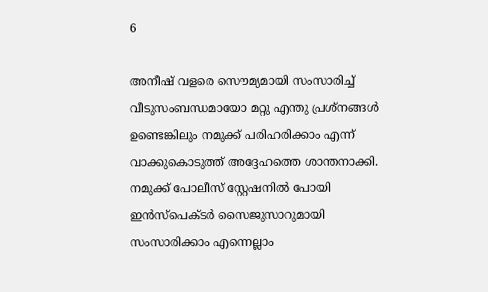6

അനീഷ് വളരെ സൌമ്യമായി സംസാരിച്ച് വീടുസംബന്ധമായോ മറ്റു എന്തു പ്രശ്‌നങ്ങള്‍ ഉണ്ടെങ്കിലും നമുക്ക് പരിഹരിക്കാം എന്ന് വാക്കുകൊടുത്ത് അദ്ദേഹത്തെ ശാന്തനാക്കി. നമുക്ക് പോലീസ് സ്റ്റേഷനില്‍ പോയി ഇന്‍സ്‌പെക്ടര്‍ സൈജുസാറുമായി സംസാരിക്കാം എന്നെല്ലാം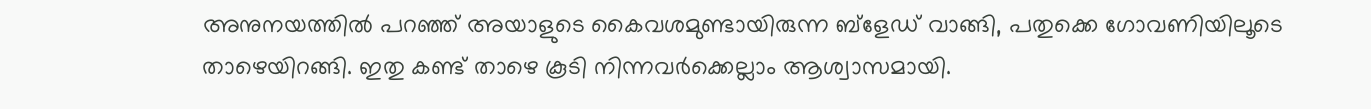അനുനയത്തില്‍ പറഞ്ഞ് അയാളുടെ കൈവശമുണ്ടായിരുന്ന ബ്‌ളേഡ് വാങ്ങി, പതുക്കെ ഗോവണിയിലൂടെ താഴെയിറങ്ങി. ഇതു കണ്ട് താഴെ കൂടി നിന്നവര്‍ക്കെല്ലാം ആശ്വാസമായി.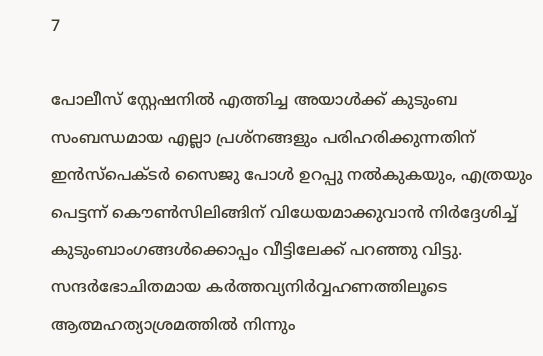7

പോലീസ് സ്റ്റേഷനില്‍ എത്തിച്ച അയാള്‍ക്ക് കുടുംബ സംബന്ധമായ എല്ലാ പ്രശ്‌നങ്ങളും പരിഹരിക്കുന്നതിന് ഇന്‍സ്‌പെക്ടര്‍ സൈജു പോള്‍ ഉറപ്പു നല്‍കുകയും, എത്രയും പെട്ടന്ന് കൌണ്‍സിലിങ്ങിന് വിധേയമാക്കുവാന്‍ നിര്‍ദ്ദേശിച്ച് കുടുംബാംഗങ്ങള്‍ക്കൊപ്പം വീട്ടിലേക്ക് പറഞ്ഞു വിട്ടു. സന്ദര്‍ഭോചിതമായ കര്‍ത്തവ്യനിര്‍വ്വഹണത്തിലൂടെ ആത്മഹത്യാശ്രമത്തില്‍ നിന്നും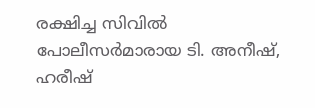രക്ഷിച്ച സിവില്‍ പോലീസര്‍മാരായ ടി. അനീഷ്, ഹരീഷ്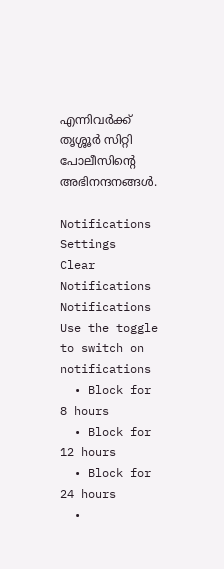എന്നിവര്‍ക്ക് തൃശ്ശൂര്‍ സിറ്റി പോലീസിന്റെ അഭിനന്ദനങ്ങള്‍.

Notifications
Settings
Clear Notifications
Notifications
Use the toggle to switch on notifications
  • Block for 8 hours
  • Block for 12 hours
  • Block for 24 hours
  •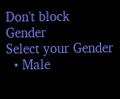Don't block
Gender
Select your Gender
  • Male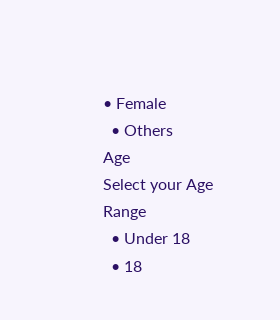• Female
  • Others
Age
Select your Age Range
  • Under 18
  • 18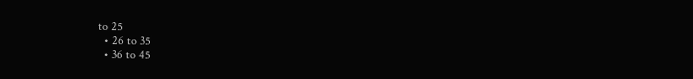to 25
  • 26 to 35
  • 36 to 45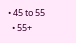• 45 to 55
  • 55+